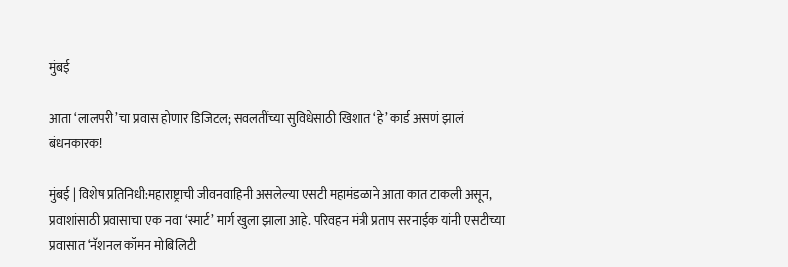मुंबई

आता ‘लालपरी’चा प्रवास होणार डिजिटल; सवलतींच्या सुविधेसाठी खिशात ‘हे’ कार्ड असणं झालं बंधनकारक!

मुंबई | विशेष प्रतिनिधी:महाराष्ट्राची जीवनवाहिनी असलेल्या एसटी महामंडळाने आता कात टाकली असून, प्रवाशांसाठी प्रवासाचा एक नवा ‘स्मार्ट’ मार्ग खुला झाला आहे. परिवहन मंत्री प्रताप सरनाईक यांनी एसटीच्या प्रवासात ‘नॅशनल कॉमन मोबिलिटी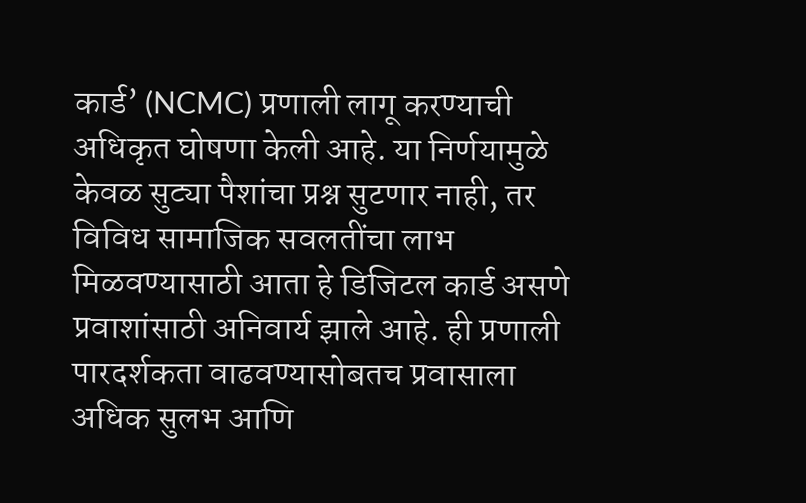कार्ड’ (NCMC) प्रणाली लागू करण्याची अधिकृत घोषणा केली आहे. या निर्णयामुळे केवळ सुट्या पैशांचा प्रश्न सुटणार नाही, तर विविध सामाजिक सवलतींचा लाभ मिळवण्यासाठी आता हे डिजिटल कार्ड असणे प्रवाशांसाठी अनिवार्य झाले आहे. ही प्रणाली पारदर्शकता वाढवण्यासोबतच प्रवासाला अधिक सुलभ आणि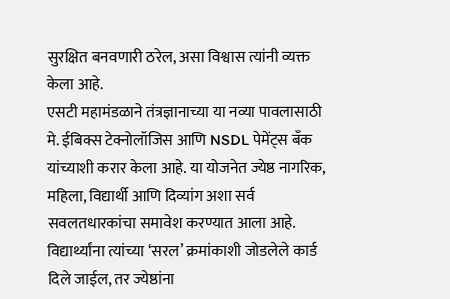सुरक्षित बनवणारी ठरेल, असा विश्वास त्यांनी व्यक्त केला आहे.
एसटी महामंडळाने तंत्रज्ञानाच्या या नव्या पावलासाठी मे. ईबिक्स टेक्नोलॉजिस आणि NSDL पेमेंट्स बँक यांच्याशी करार केला आहे. या योजनेत ज्येष्ठ नागरिक, महिला, विद्यार्थी आणि दिव्यांग अशा सर्व सवलतधारकांचा समावेश करण्यात आला आहे. विद्यार्थ्यांना त्यांच्या ‘सरल’ क्रमांकाशी जोडलेले कार्ड दिले जाईल, तर ज्येष्ठांना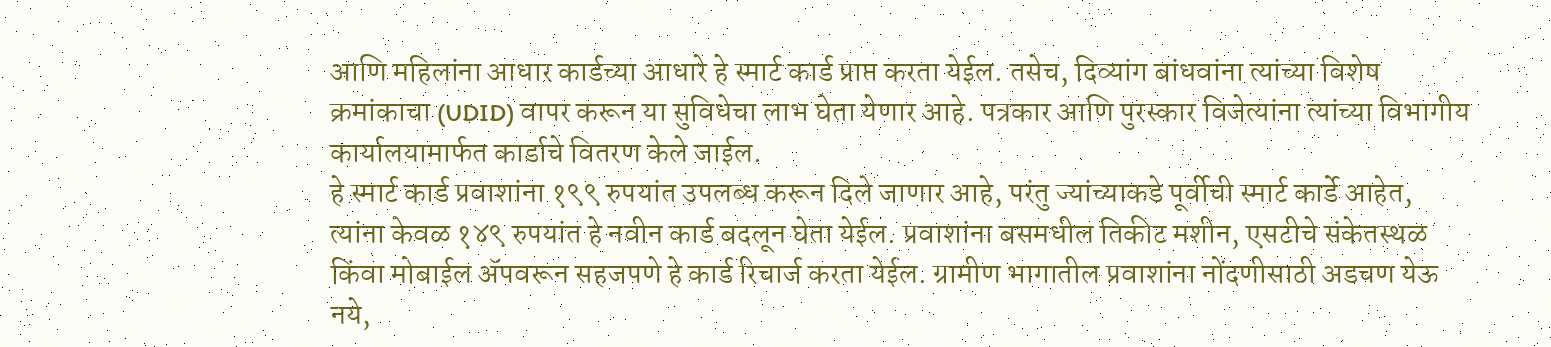आणि महिलांना आधार कार्डच्या आधारे हे स्मार्ट कार्ड प्राप्त करता येईल. तसेच, दिव्यांग बांधवांना त्यांच्या विशेष क्रमांकाचा (UDID) वापर करून या सुविधेचा लाभ घेता येणार आहे. पत्रकार आणि पुरस्कार विजेत्यांना त्यांच्या विभागीय कार्यालयामार्फत कार्डाचे वितरण केले जाईल.
हे स्मार्ट कार्ड प्रवाशांना १९९ रुपयांत उपलब्ध करून दिले जाणार आहे, परंतु ज्यांच्याकडे पूर्वीची स्मार्ट कार्डे आहेत, त्यांना केवळ १४९ रुपयांत हे नवीन कार्ड बदलून घेता येईल. प्रवाशांना बसमधील तिकीट मशीन, एसटीचे संकेतस्थळ किंवा मोबाईल ॲपवरून सहजपणे हे कार्ड रिचार्ज करता येईल. ग्रामीण भागातील प्रवाशांना नोंदणीसाठी अडचण येऊ नये,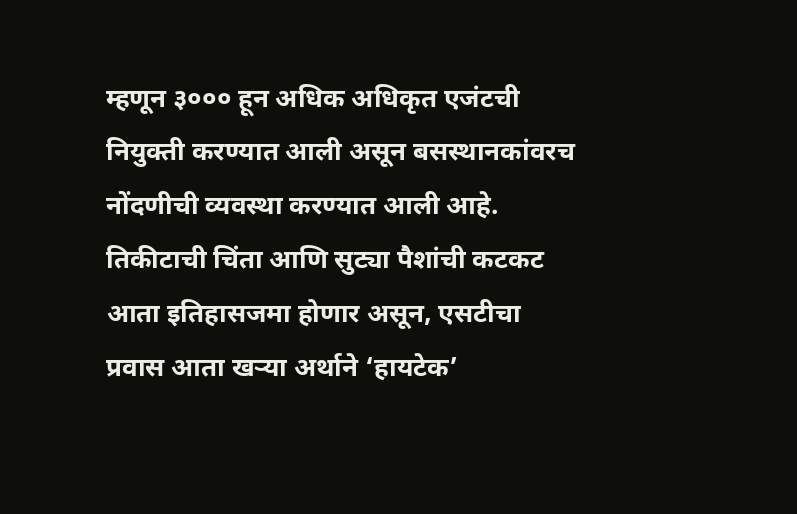म्हणून ३००० हून अधिक अधिकृत एजंटची नियुक्ती करण्यात आली असून बसस्थानकांवरच नोंदणीची व्यवस्था करण्यात आली आहे. तिकीटाची चिंता आणि सुट्या पैशांची कटकट आता इतिहासजमा होणार असून, एसटीचा प्रवास आता खऱ्या अर्थाने ‘हायटेक’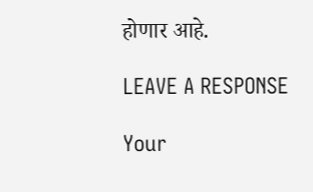होणार आहे.

LEAVE A RESPONSE

Your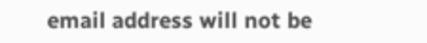email address will not be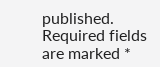published. Required fields are marked *